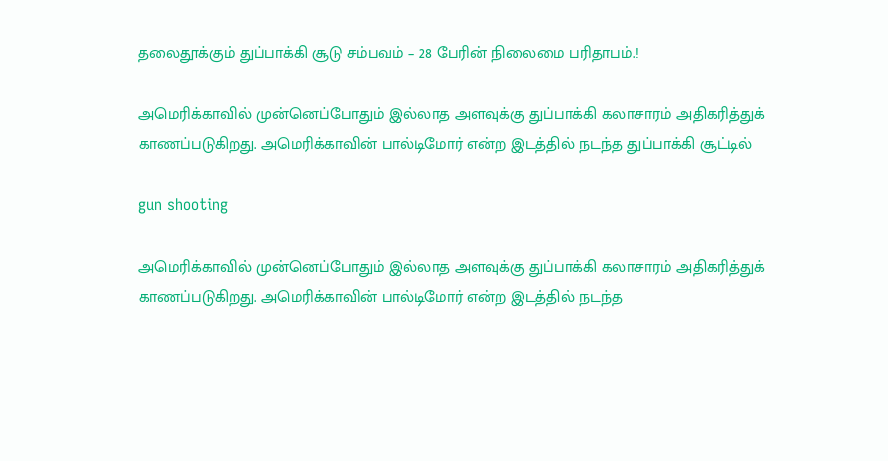தலைதூக்கும் துப்பாக்கி சூடு சம்பவம் – 28 பேரின் நிலைமை பரிதாபம்.!

அமெரிக்காவில் முன்னெப்போதும் இல்லாத அளவுக்கு துப்பாக்கி கலாசாரம் அதிகரித்துக் காணப்படுகிறது. அமெரிக்காவின் பால்டிமோர் என்ற இடத்தில் நடந்த துப்பாக்கி சூட்டில்

gun shooting

அமெரிக்காவில் முன்னெப்போதும் இல்லாத அளவுக்கு துப்பாக்கி கலாசாரம் அதிகரித்துக் காணப்படுகிறது. அமெரிக்காவின் பால்டிமோர் என்ற இடத்தில் நடந்த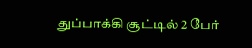துப்பாக்கி சூட்டில் 2 பேர்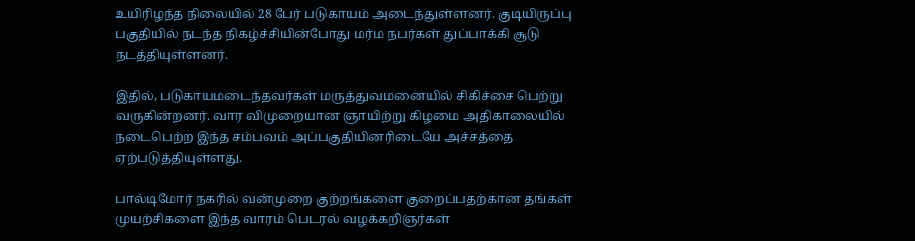உயிரிழந்த நிலையில் 28 பேர் படுகாயம் அடைந்துள்ளனர். குடியிருப்பு பகுதியில் நடந்த நிகழ்ச்சியின்போது மர்ம நபர்கள் துப்பாக்கி சூடு நடத்தியுள்ளனர்.

இதில், படுகாயமடைந்தவர்கள் மருத்துவமனையில் சிகிச்சை பெற்று வருகின்றனர். வார விமுறையான ஞாயிற்று கிழமை அதிகாலையில் நடைபெற்ற இந்த சம்பவம் அப்பகுதியினரிடையே அச்சத்தை ஏற்படுத்தியுள்ளது.

பால்டிமோர் நகரில் வன்முறை குற்றங்களை குறைப்பதற்கான தங்கள் முயற்சிகளை இந்த வாரம் பெடரல் வழக்கறிஞர்கள்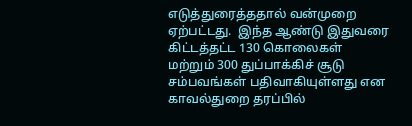எடுத்துரைத்ததால் வன்முறை ஏற்பட்டது.  இந்த ஆண்டு இதுவரை கிட்டத்தட்ட 130 கொலைகள் மற்றும் 300 துப்பாக்கிச் சூடு சம்பவங்கள் பதிவாகியுள்ளது என காவல்துறை தரப்பில்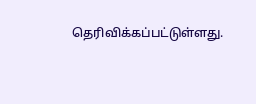தெரிவிக்கப்பட்டுள்ளது.